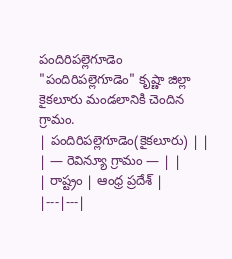పందిరిపల్లెగూడెం
"పందిరిపల్లెగూడెం" కృష్ణా జిల్లా కైకలూరు మండలానికి చెందిన గ్రామం.
| పందిరిపల్లెగూడెం(కైకలూరు) | |
| — రెవిన్యూ గ్రామం — | |
| రాష్ట్రం | ఆంధ్ర ప్రదేశ్ |
|---|---|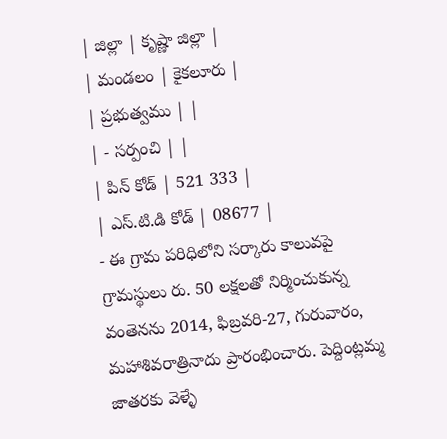| జిల్లా | కృష్ణా జిల్లా |
| మండలం | కైకలూరు |
| ప్రభుత్వము | |
| - సర్పంచి | |
| పిన్ కోడ్ | 521 333 |
| ఎస్.టి.డి కోడ్ | 08677 |
- ఈ గ్రామ పరిధిలోని సర్కారు కాలువపై గ్రామస్థులు రు. 50 లక్షలతో నిర్మించుకున్న వంతెనను 2014, ఫిబ్రవరి-27, గురువారం, మహాశివరాత్రినాదు ప్రారంభించారు. పెద్దింట్లమ్మ జాతరకు వెళ్ళే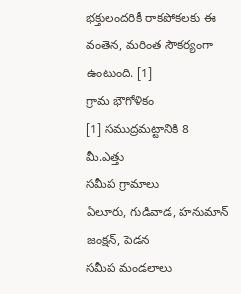భక్తులందరికీ రాకపోకలకు ఈ వంతెన, మరింత సౌకర్యంగా ఉంటుంది. [1]
గ్రామ భౌగోళికం
[1] సముద్రమట్టానికి 8 మీ.ఎత్తు
సమీప గ్రామాలు
ఏలూరు, గుడివాడ, హనుమాన్ జంక్షన్, పెడన
సమీప మండలాలు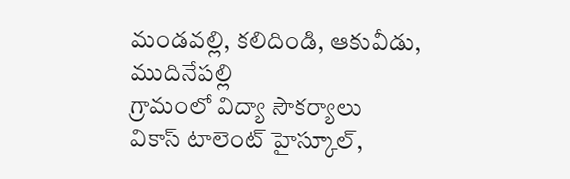మండవల్లి, కలిదిండి, ఆకువీడు, ముదినేపల్లి
గ్రామంలో విద్యా సౌకర్యాలు
వికాస్ టాలెంట్ హైస్కూల్,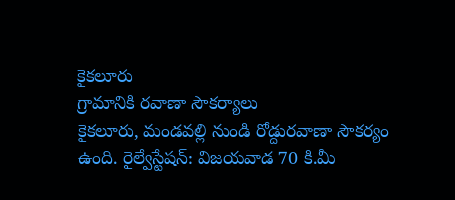కైకలూరు
గ్రామానికి రవాణా సౌకర్యాలు
కైకలూరు, మండవల్లి నుండి రోడ్దురవాణా సౌకర్యం ఉంది. రైల్వేస్టేషన్: విజయవాడ 70 కి.మీ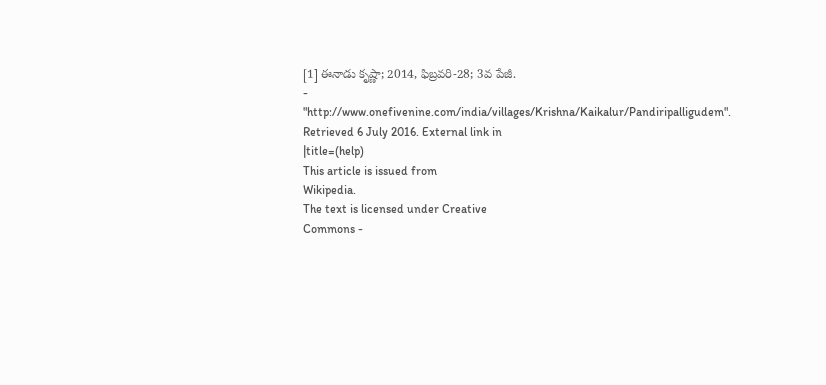[1] ఈనాడు కృష్ణా; 2014, ఫిబ్రవరి-28; 3వ పేజీ.
- "http://www.onefivenine.com/india/villages/Krishna/Kaikalur/Pandiripalligudem". Retrieved 6 July 2016. External link in
|title=(help)
This article is issued from
Wikipedia.
The text is licensed under Creative
Commons -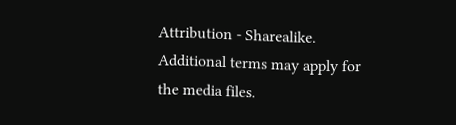Attribution - Sharealike.
Additional terms may apply for the media files.